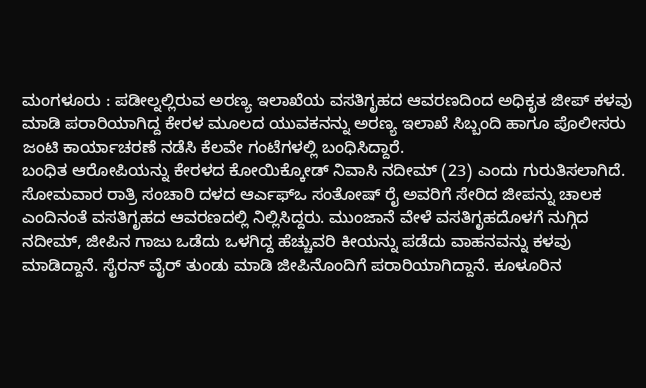ಮಂಗಳೂರು : ಪಡೀಲ್ನಲ್ಲಿರುವ ಅರಣ್ಯ ಇಲಾಖೆಯ ವಸತಿಗೃಹದ ಆವರಣದಿಂದ ಅಧಿಕೃತ ಜೀಪ್ ಕಳವು ಮಾಡಿ ಪರಾರಿಯಾಗಿದ್ದ ಕೇರಳ ಮೂಲದ ಯುವಕನನ್ನು ಅರಣ್ಯ ಇಲಾಖೆ ಸಿಬ್ಬಂದಿ ಹಾಗೂ ಪೊಲೀಸರು ಜಂಟಿ ಕಾರ್ಯಾಚರಣೆ ನಡೆಸಿ ಕೆಲವೇ ಗಂಟೆಗಳಲ್ಲಿ ಬಂಧಿಸಿದ್ದಾರೆ.
ಬಂಧಿತ ಆರೋಪಿಯನ್ನು ಕೇರಳದ ಕೋಯಿಕ್ಕೋಡ್ ನಿವಾಸಿ ನದೀಮ್ (23) ಎಂದು ಗುರುತಿಸಲಾಗಿದೆ.
ಸೋಮವಾರ ರಾತ್ರಿ ಸಂಚಾರಿ ದಳದ ಆರ್ಎಫ್ಒ ಸಂತೋಷ್ ರೈ ಅವರಿಗೆ ಸೇರಿದ ಜೀಪನ್ನು ಚಾಲಕ ಎಂದಿನಂತೆ ವಸತಿಗೃಹದ ಆವರಣದಲ್ಲಿ ನಿಲ್ಲಿಸಿದ್ದರು. ಮುಂಜಾನೆ ವೇಳೆ ವಸತಿಗೃಹದೊಳಗೆ ನುಗ್ಗಿದ ನದೀಮ್, ಜೀಪಿನ ಗಾಜು ಒಡೆದು ಒಳಗಿದ್ದ ಹೆಚ್ಚುವರಿ ಕೀಯನ್ನು ಪಡೆದು ವಾಹನವನ್ನು ಕಳವು ಮಾಡಿದ್ದಾನೆ. ಸೈರನ್ ವೈರ್ ತುಂಡು ಮಾಡಿ ಜೀಪಿನೊಂದಿಗೆ ಪರಾರಿಯಾಗಿದ್ದಾನೆ. ಕೂಳೂರಿನ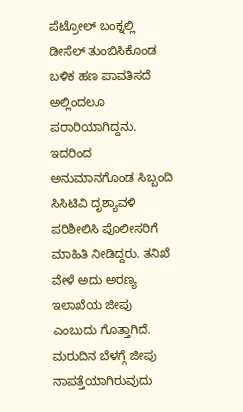ಪೆಟ್ರೋಲ್ ಬಂಕ್ನಲ್ಲಿ ಡೀಸೆಲ್ ತುಂಬಿಸಿಕೊಂಡ ಬಳಿಕ ಹಣ ಪಾವತಿಸದೆ ಅಲ್ಲಿಂದಲೂ ಪರಾರಿಯಾಗಿದ್ದನು. ಇದರಿಂದ ಅನುಮಾನಗೊಂಡ ಸಿಬ್ಬಂದಿ ಸಿಸಿಟಿವಿ ದೃಶ್ಯಾವಳಿ ಪರಿಶೀಲಿಸಿ ಪೊಲೀಸರಿಗೆ ಮಾಹಿತಿ ನೀಡಿದ್ದರು. ತನಿಖೆ ವೇಳೆ ಅದು ಅರಣ್ಯ ಇಲಾಖೆಯ ಜೀಪು ಎಂಬುದು ಗೊತ್ತಾಗಿದೆ.
ಮರುದಿನ ಬೆಳಗ್ಗೆ ಜೀಪು ನಾಪತ್ತೆಯಾಗಿರುವುದು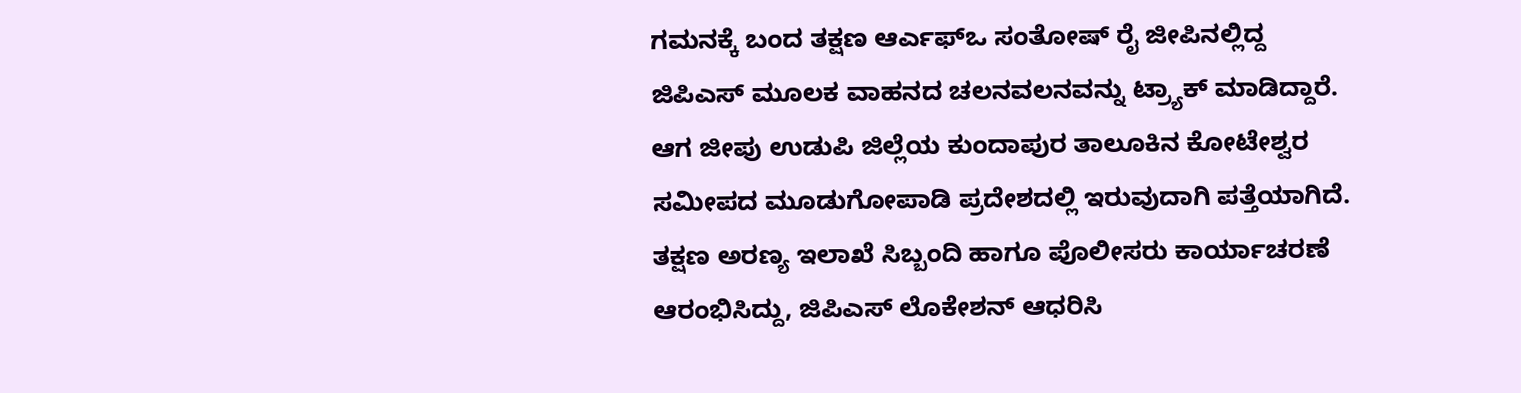ಗಮನಕ್ಕೆ ಬಂದ ತಕ್ಷಣ ಆರ್ಎಫ್ಒ ಸಂತೋಷ್ ರೈ ಜೀಪಿನಲ್ಲಿದ್ದ ಜಿಪಿಎಸ್ ಮೂಲಕ ವಾಹನದ ಚಲನವಲನವನ್ನು ಟ್ರ್ಯಾಕ್ ಮಾಡಿದ್ದಾರೆ. ಆಗ ಜೀಪು ಉಡುಪಿ ಜಿಲ್ಲೆಯ ಕುಂದಾಪುರ ತಾಲೂಕಿನ ಕೋಟೇಶ್ವರ ಸಮೀಪದ ಮೂಡುಗೋಪಾಡಿ ಪ್ರದೇಶದಲ್ಲಿ ಇರುವುದಾಗಿ ಪತ್ತೆಯಾಗಿದೆ.
ತಕ್ಷಣ ಅರಣ್ಯ ಇಲಾಖೆ ಸಿಬ್ಬಂದಿ ಹಾಗೂ ಪೊಲೀಸರು ಕಾರ್ಯಾಚರಣೆ ಆರಂಭಿಸಿದ್ದು, ಜಿಪಿಎಸ್ ಲೊಕೇಶನ್ ಆಧರಿಸಿ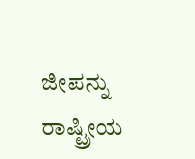ಜೀಪನ್ನು ರಾಷ್ಟ್ರೀಯ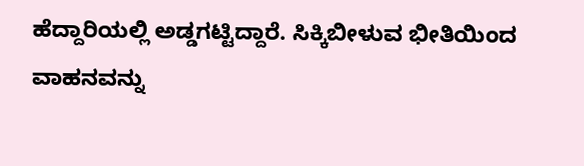ಹೆದ್ದಾರಿಯಲ್ಲಿ ಅಡ್ಡಗಟ್ಟಿದ್ದಾರೆ. ಸಿಕ್ಕಿಬೀಳುವ ಭೀತಿಯಿಂದ ವಾಹನವನ್ನು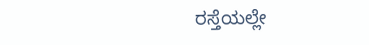ರಸ್ತೆಯಲ್ಲೇ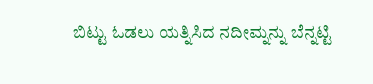ಬಿಟ್ಟು ಓಡಲು ಯತ್ನಿಸಿದ ನದೀಮ್ನನ್ನು ಬೆನ್ನಟ್ಟಿ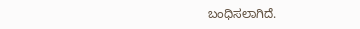ಬಂಧಿಸಲಾಗಿದೆ.